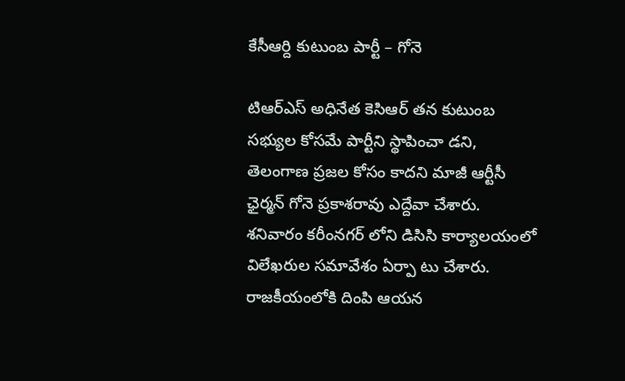కేసీఆర్ది కుటుంబ పార్టీ – గోనె

టిఆర్ఎస్ అధినేత కెసిఆర్ తన కుటుంబ సభ్యుల కోసమే పార్టీని స్థాపించా డని, తెలంగాణ ప్రజల కోసం కాదని మాజీ ఆర్టీసీ ఛైర్మన్ గోనె ప్రకాశరావు ఎద్దేవా చేశారు. శనివారం కరీంనగర్ లోని డిసిసి కార్యాలయంలో విలేఖరుల సమావేశం ఏర్పా టు చేశారు. రాజకీయంలోకి దింపి ఆయన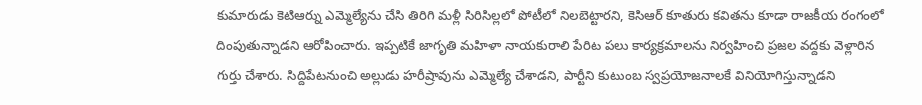కుమారుడు కెటిఆర్ను ఎమ్మెల్యేను చేసి తిరిగి మళ్లీ సిరిసిల్లలో పోటీలో నిలబెట్టారని, కెసిఆర్ కూతురు కవితను కూడా రాజకీయ రంగంలో దింపుతున్నాడని ఆరోపించారు. ఇప్పటికే జాగృతి మహిళా నాయకురాలి పేరిట పలు కార్యక్రమాలను నిర్వహించి ప్రజల వద్దకు వెళ్లారిన గుర్తు చేశారు. సిద్దిపేటనుంచి అల్లుడు హరీష్రావును ఎమ్మెల్యే చేశాడని, పార్టీని కుటుంబ స్వప్రయోజనాలకే వినియోగిస్తున్నాడని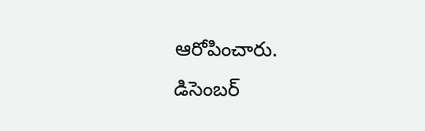ఆరోపించారు.
డిసెంబర్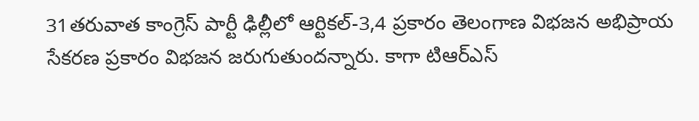31తరువాత కాంగ్రెస్ పార్టీ ఢిల్లీలో ఆర్టికల్-3,4 ప్రకారం తెలంగాణ విభజన అభిప్రాయ సేకరణ ప్రకారం విభజన జరుగుతుందన్నారు. కాగా టిఆర్ఎస్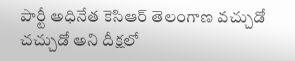పార్టీ అధినేత కెసిఆర్ తెలంగాణ వచ్చుడో చచ్చుడో అని దీక్షలో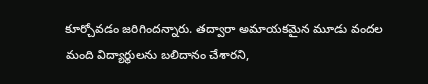కూర్చోవడం జరిగిందన్నారు. తద్వారా అమాయకమైన మూడు వందల మంది విద్యార్థులను బలిదానం చేశారని,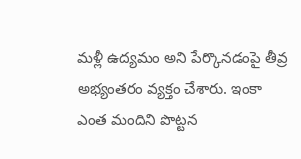మళ్లీ ఉద్యమం అని పేర్కొనడంపై తీవ్ర అభ్యంతరం వ్యక్తం చేశారు. ఇంకా ఎంత మందిని పొట్టన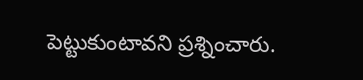పెట్టుకుంటావని ప్రశ్నించారు.